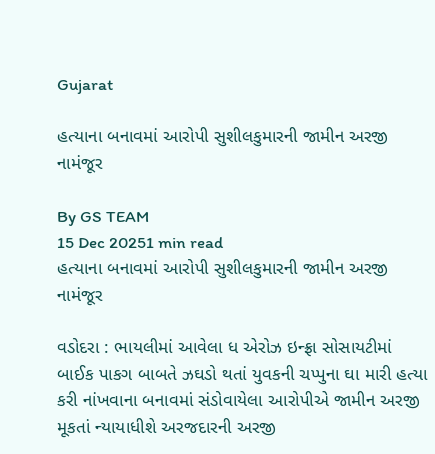Gujarat

હત્યાના બનાવમાં આરોપી સુશીલકુમારની જામીન અરજી નામંજૂર

By GS TEAM
15 Dec 20251 min read
હત્યાના બનાવમાં આરોપી સુશીલકુમારની જામીન અરજી નામંજૂર

વડોદરા : ભાયલીમાં આવેલા ધ એરોઝ ઇન્ફ્રા સોસાયટીમાં બાઈક પાકગ બાબતે ઝઘડો થતાં યુવકની ચપ્પુના ઘા મારી હત્યા કરી નાંખવાના બનાવમાં સંડોવાયેલા આરોપીએ જામીન અરજી મૂકતાં ન્યાયાધીશે અરજદારની અરજી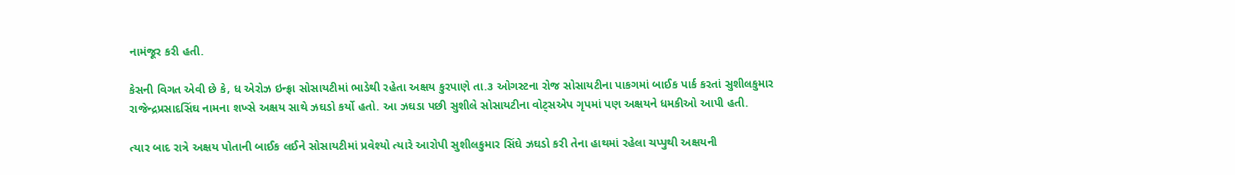નામંજૂર કરી હતી.

કેસની વિગત એવી છે કે, ધ એરોઝ ઇન્ફ્રા સોસાયટીમાં ભાડેથી રહેતા અક્ષય કુરપાણે તા.૩ ઓગસ્ટના રોજ સોસાયટીના પાકગમાં બાઈક પાર્ક કરતાં સુશીલકુમાર રાજેન્દ્રપ્રસાદસિંઘ નામના શખ્સે અક્ષય સાથે ઝઘડો કર્યો હતો. આ ઝઘડા પછી સુશીલે સોસાયટીના વોટ્સએપ ગૃપમાં પણ અક્ષયને ધમકીઓ આપી હતી.

ત્યાર બાદ રાત્રે અક્ષય પોતાની બાઈક લઈને સોસાયટીમાં પ્રવેશ્યો ત્યારે આરોપી સુશીલકુમાર સિંઘે ઝઘડો કરી તેના હાથમાં રહેલા ચપ્પુથી અક્ષયની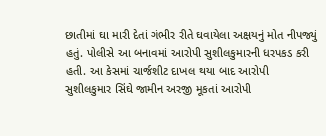છાતીમાં ઘા મારી દેતાં ગંભીર રીતે ઘવાયેલા અક્ષયનું મોત નીપજ્યું હતું. પોલીસે આ બનાવમાં આરોપી સુશીલકુમારની ધરપકડ કરી હતી. આ કેસમાં ચાર્જશીટ દાખલ થયા બાદ આરોપી સુશીલકુમાર સિંઘે જામીન અરજી મૂકતાં આરોપી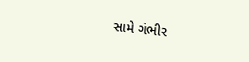સામે ગંભીર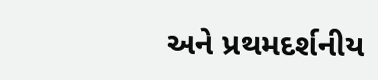અને પ્રથમદર્શનીય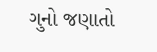ગુનો જણાતો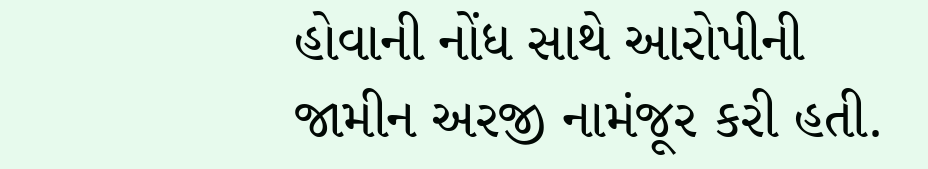હોવાની નોંધ સાથે આરોપીની જામીન અરજી નામંજૂર કરી હતી.